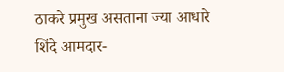ठाकरे प्रमुख असताना ज्या आधारे शिंदे आमदार-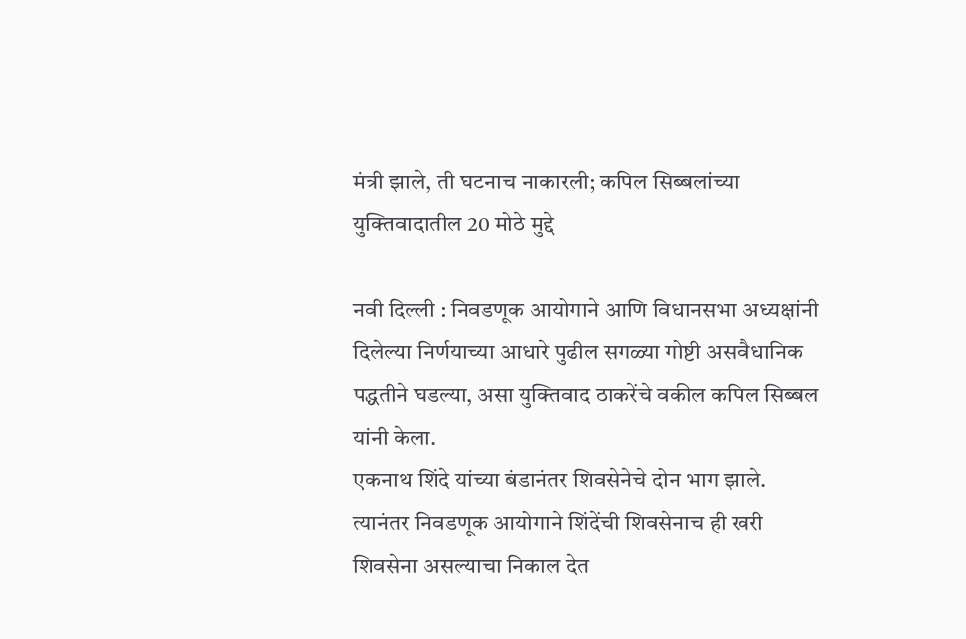मंत्री झाले, ती घटनाच नाकारली; कपिल सिब्बलांच्या युक्तिवादातील 20 मोठे मुद्दे

नवी दिल्ली : निवडणूक आयोगाने आणि विधानसभा अध्यक्षांनी दिलेल्या निर्णयाच्या आधारे पुढील सगळ्या गोष्टी असवैधानिक पद्धतीने घडल्या, असा युक्तिवाद ठाकरेंचे वकील कपिल सिब्बल यांनी केला.
एकनाथ शिंदे यांच्या बंडानंतर शिवसेनेचे दोन भाग झाले. त्यानंतर निवडणूक आयोगाने शिंदेंची शिवसेनाच ही खरी शिवसेना असल्याचा निकाल देत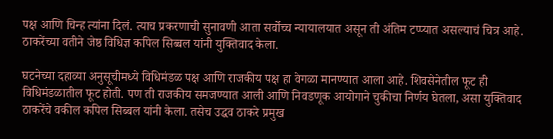पक्ष आणि चिन्ह त्यांना दिलं. त्याच प्रकरणाची सुनावणी आता सर्वोच्च न्यायालयात असून ती अंतिम टप्प्यात असल्याचं चित्र आहे. ठाकरेंच्या वतीने जेष्ठ विधिज्ञ कपिल सिब्बल यांनी युक्तिवाद केला.

घटनेच्या दहाव्या अनुसूचीमध्ये विधिमंडळ पक्ष आणि राजकीय पक्ष हा वेगळा मानण्यात आला आहे. शिवसेनेतील फूट ही विधिमंडळातील फूट होती. पण ती राजकीय समजण्यात आली आणि निवडणूक आयोगाने चुकीचा निर्णय घेतला, असा युक्तिवाद ठाकरेंचे वकील कपिल सिब्बल यांनी केला. तसेच उद्धव ठाकरे प्रमुख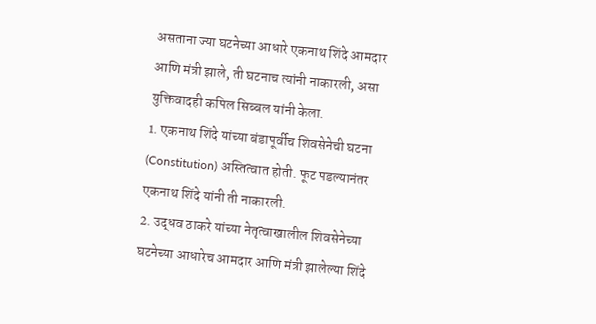असताना ज्या घटनेच्या आधारे एकनाथ शिंदे आमदार आणि मंत्री झाले, ती घटनाच त्यांनी नाकारली, असा युक्तिवादही कपिल सिब्बल यांनी केला.
1. एकनाथ शिंदे यांच्या बंडापूर्वीच शिवसेनेची घटना (Constitution) अस्तित्वात होती. फूट पडल्यानंतर एकनाथ शिंदे यांनी ती नाकारली.
2. उद्धव ठाकरे यांच्या नेतृत्वाखालील शिवसेनेच्या घटनेच्या आधारेच आमदार आणि मंत्री झालेल्या शिंदे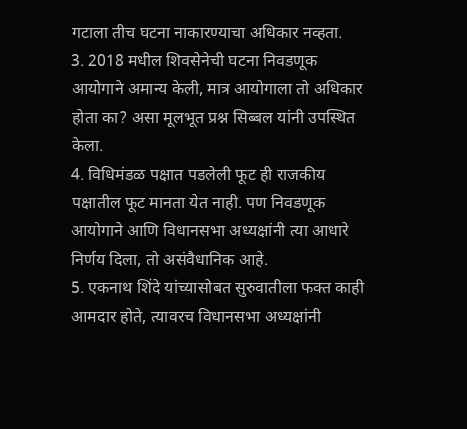गटाला तीच घटना नाकारण्याचा अधिकार नव्हता.
3. 2018 मधील शिवसेनेची घटना निवडणूक आयोगाने अमान्य केली, मात्र आयोगाला तो अधिकार होता का? असा मूलभूत प्रश्न सिब्बल यांनी उपस्थित केला.
4. विधिमंडळ पक्षात पडलेली फूट ही राजकीय पक्षातील फूट मानता येत नाही. पण निवडणूक आयोगाने आणि विधानसभा अध्यक्षांनी त्या आधारे निर्णय दिला, तो असंवैधानिक आहे.
5. एकनाथ शिंदे यांच्यासोबत सुरुवातीला फक्त काही आमदार होते, त्यावरच विधानसभा अध्यक्षांनी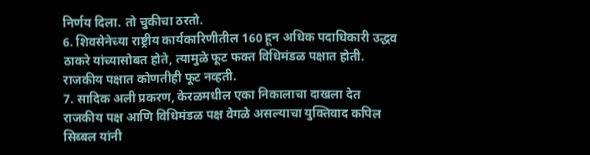निर्णय दिला. तो चुकीचा ठरतो.
6. शिवसेनेच्या राष्ट्रीय कार्यकारिणीतील 160 हून अधिक पदाधिकारी उद्धव ठाकरे यांच्यासोबत होते, त्यामुळे फूट फक्त विधिमंडळ पक्षात होती. राजकीय पक्षात कोणतीही फूट नव्हती.
7. सादिक अली प्रकरण, केरळमधील एका निकालाचा दाखला देत राजकीय पक्ष आणि विधिमंडळ पक्ष वेगळे असल्याचा युक्तिवाद कपिल सिब्बल यांनी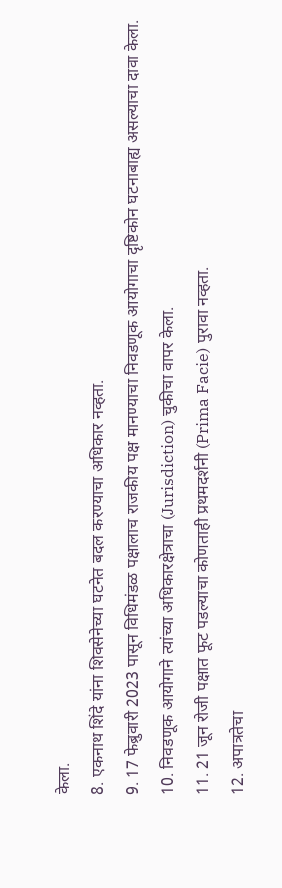केला.
8. एकनाथ शिंदे यांना शिवसेनेच्या घटनेत बदल करण्याचा अधिकार नव्हता.
9. 17 फेब्रुवारी 2023 पासून विधिमंडळ पक्षालाच राजकीय पक्ष मानण्याचा निवडणूक आयोगाचा दृष्टिकोन घटनाबाह्य असल्याचा दावा केला.
10. निवडणूक आयोगाने त्यांच्या अधिकारक्षेत्राचा (Jurisdiction) चुकीचा वापर केला.
11. 21 जून रोजी पक्षात फूट पडल्याचा कोणताही प्रथमदर्शनी (Prima Facie) पुरावा नव्हता.
12. अपात्रतेचा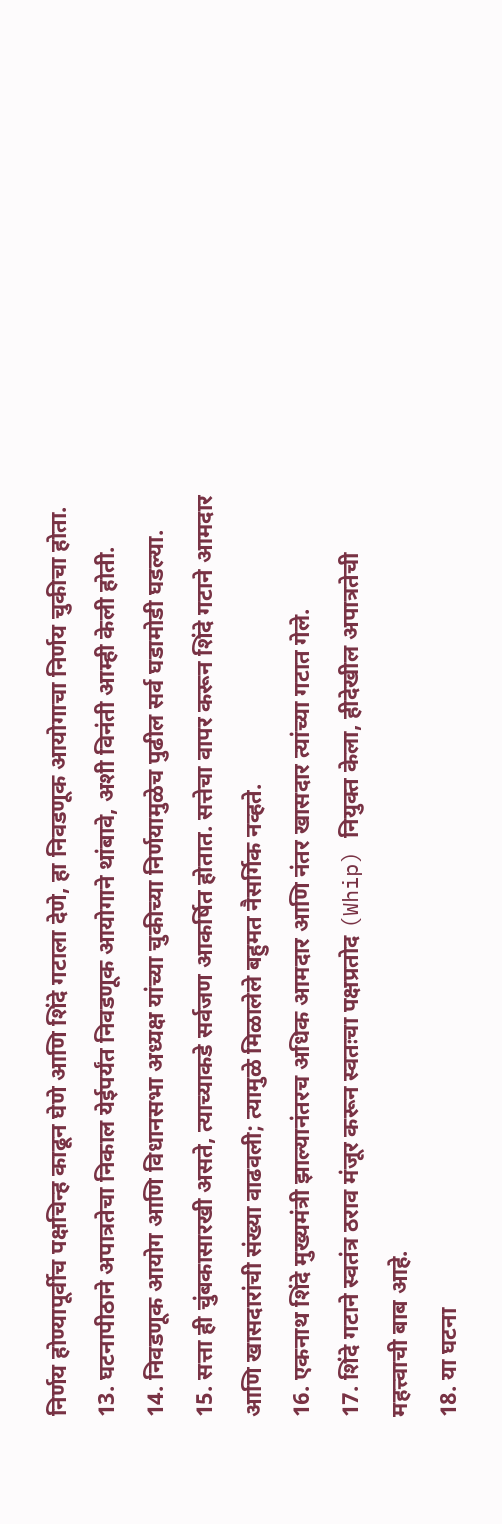निर्णय होण्यापूर्वीच पक्षचिन्ह काढून घेणे आणि शिंदे गटाला देणे, हा निवडणूक आयोगाचा निर्णय चुकीचा होता.
13. घटनापीठाने अपात्रतेचा निकाल येईपर्यंत निवडणूक आयोगाने थांबावे, अशी विनंती आम्ही केली होती.
14. निवडणूक आयोग आणि विधानसभा अध्यक्ष यांच्या चुकीच्या निर्णयामुळेच पुढील सर्व घडामोडी घडल्या.
15. सत्ता ही चुंबकासारखी असते, त्याच्याकडे सर्वजण आकर्षित होतात. सत्तेचा वापर करून शिंदे गटाने आमदार आणि खासदारांची संख्या वाढवली; त्यामुळे मिळालेले बहुमत नैसर्गिक नव्हते.
16. एकनाथ शिंदे मुख्यमंत्री झाल्यानंतरच अधिक आमदार आणि नंतर खासदार त्यांच्या गटात गेले.
17. शिंदे गटाने स्वतंत्र ठराव मंजूर करून स्वतःचा पक्षप्रतोद (Whip) नियुक्त केला, हीदेखील अपात्रतेची महत्त्वाची बाब आहे.
18. या घटना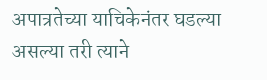अपात्रतेच्या याचिकेनंतर घडल्या असल्या तरी त्याने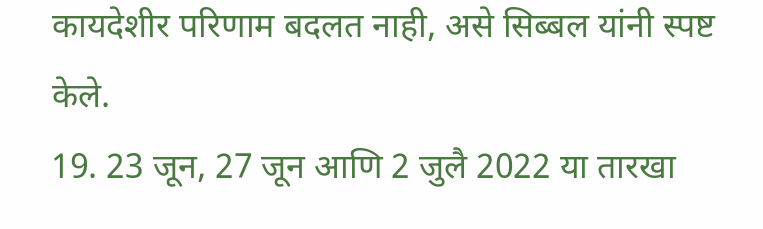कायदेशीर परिणाम बदलत नाही, असे सिब्बल यांनी स्पष्ट केले.
19. 23 जून, 27 जून आणि 2 जुलै 2022 या तारखा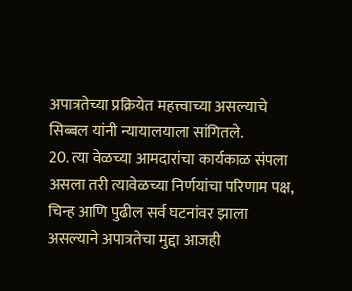अपात्रतेच्या प्रक्रियेत महत्त्वाच्या असल्याचे सिब्बल यांनी न्यायालयाला सांगितले.
20. त्या वेळच्या आमदारांचा कार्यकाळ संपला असला तरी त्यावेळच्या निर्णयांचा परिणाम पक्ष, चिन्ह आणि पुढील सर्व घटनांवर झाला असल्याने अपात्रतेचा मुद्दा आजही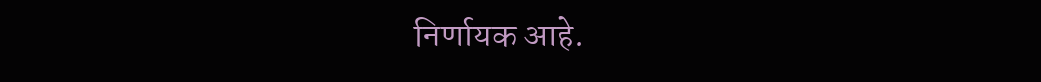निर्णायक आहे.